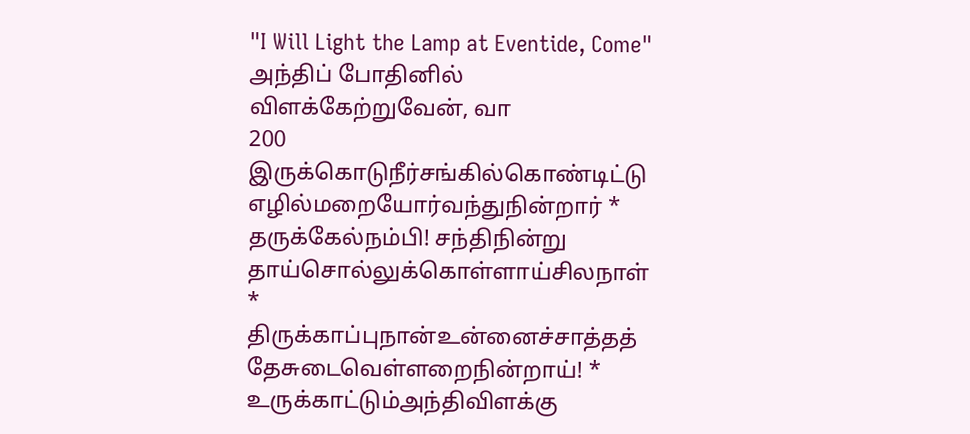"I Will Light the Lamp at Eventide, Come"
அந்திப் போதினில் விளக்கேற்றுவேன், வா
200 இருக்கொடுநீர்சங்கில்கொண்டிட்டு எழில்மறையோர்வந்துநின்றார் *
தருக்கேல்நம்பி! சந்திநின்று தாய்சொல்லுக்கொள்ளாய்சிலநாள் *
திருக்காப்புநான்உன்னைச்சாத்தத் தேசுடைவெள்ளறைநின்றாய்! *
உருக்காட்டும்அந்திவிளக்கு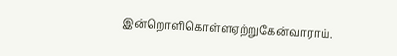இன்றொளிகொள்ளஏற்றுகேன்வாராய்.